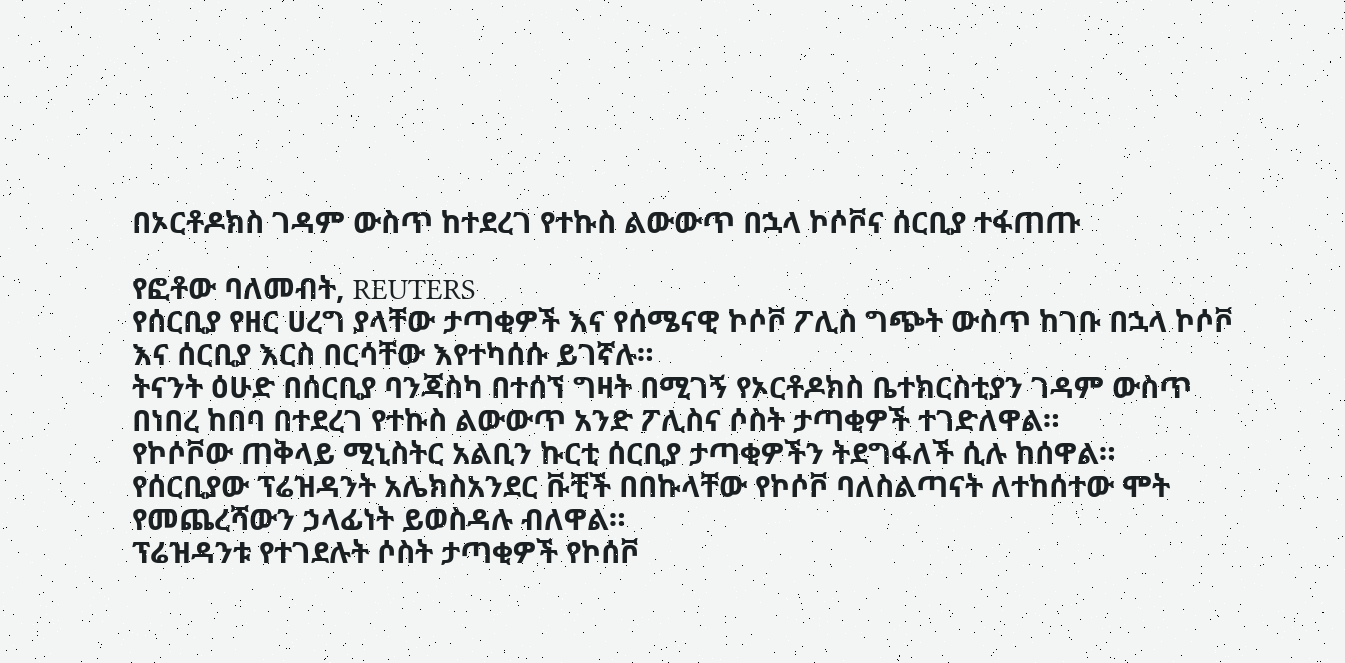በኦርቶዶክስ ገዳም ውስጥ ከተደረገ የተኩስ ልውውጥ በኋላ ኮሶቮና ሰርቢያ ተፋጠጡ

የፎቶው ባለመብት, REUTERS
የሰርቢያ የዘር ሀረግ ያላቸው ታጣቂዎች እና የሰሜናዊ ኮሶቮ ፖሊስ ግጭት ውስጥ ከገቡ በኋላ ኮሶቮ እና ሰርቢያ እርስ በርሳቸው እየተካሰሱ ይገኛሉ።
ትናንት ዕሁድ በሰርቢያ ባንጃስካ በተሰኘ ግዛት በሚገኝ የኦርቶዶክስ ቤተክርስቲያን ገዳም ውስጥ በነበረ ከበባ በተደረገ የተኩስ ልውውጥ አንድ ፖሊስና ሶስት ታጣቂዎች ተገድለዋል።
የኮሶቮው ጠቅላይ ሚኒስትር አልቢን ኩርቲ ሰርቢያ ታጣቂዎችን ትደግፋለች ሲሉ ከሰዋል።
የሰርቢያው ፕሬዝዳንት አሌክስአንደር ቩቺች በበኩላቸው የኮሶቮ ባለስልጣናት ለተከሰተው ሞት የመጨረሻውን ኃላፊነት ይወስዳሉ ብለዋል።
ፕሬዝዳንቱ የተገደሉት ሶስት ታጣቂዎች የኮሰቮ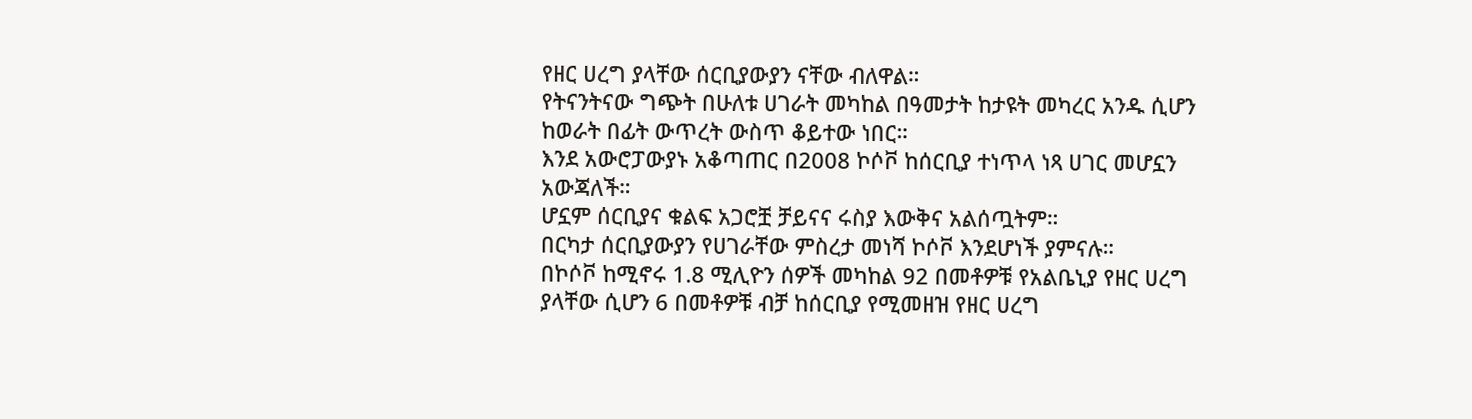የዘር ሀረግ ያላቸው ሰርቢያውያን ናቸው ብለዋል።
የትናንትናው ግጭት በሁለቱ ሀገራት መካከል በዓመታት ከታዩት መካረር አንዱ ሲሆን ከወራት በፊት ውጥረት ውስጥ ቆይተው ነበር።
እንደ አውሮፓውያኑ አቆጣጠር በ2008 ኮሶቮ ከሰርቢያ ተነጥላ ነጻ ሀገር መሆኗን አውጃለች።
ሆኗም ሰርቢያና ቁልፍ አጋሮቿ ቻይናና ሩስያ እውቅና አልሰጧትም።
በርካታ ሰርቢያውያን የሀገራቸው ምስረታ መነሻ ኮሶቮ እንደሆነች ያምናሉ።
በኮሶቮ ከሚኖሩ 1.8 ሚሊዮን ሰዎች መካከል 92 በመቶዎቹ የአልቤኒያ የዘር ሀረግ ያላቸው ሲሆን 6 በመቶዎቹ ብቻ ከሰርቢያ የሚመዘዝ የዘር ሀረግ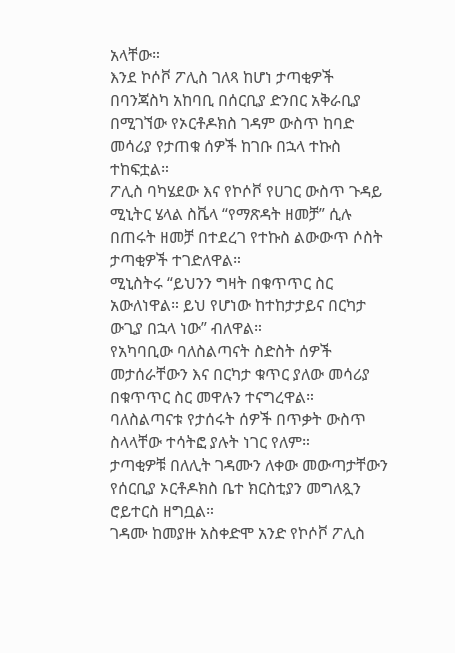አላቸው።
እንደ ኮሶቮ ፖሊስ ገለጻ ከሆነ ታጣቂዎች በባንጃስካ አከባቢ በሰርቢያ ድንበር አቅራቢያ በሚገኘው የኦርቶዶክስ ገዳም ውስጥ ከባድ መሳሪያ የታጠቁ ሰዎች ከገቡ በኋላ ተኩስ ተከፍቷል።
ፖሊስ ባካሄደው እና የኮሶቮ የሀገር ውስጥ ጉዳይ ሚኒትር ሄላል ስቬላ “የማጽዳት ዘመቻ” ሲሉ በጠሩት ዘመቻ በተደረገ የተኩስ ልውውጥ ሶስት ታጣቂዎች ተገድለዋል።
ሚኒስትሩ “ይህንን ግዛት በቁጥጥር ስር አውለነዋል። ይህ የሆነው ከተከታታይና በርካታ ውጊያ በኋላ ነው” ብለዋል።
የአካባቢው ባለስልጣናት ስድስት ሰዎች መታሰራቸውን እና በርካታ ቁጥር ያለው መሳሪያ በቁጥጥር ስር መዋሉን ተናግረዋል።
ባለስልጣናቱ የታሰሩት ሰዎች በጥቃት ውስጥ ስላላቸው ተሳትፎ ያሉት ነገር የለም።
ታጣቂዎቹ በለሊት ገዳሙን ለቀው መውጣታቸውን የሰርቢያ ኦርቶዶክስ ቤተ ክርስቲያን መግለጿን ሮይተርስ ዘግቧል።
ገዳሙ ከመያዙ አስቀድሞ አንድ የኮሶቮ ፖሊስ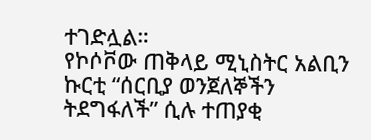ተገድሏል።
የኮሶቮው ጠቅላይ ሚኒስትር አልቢን ኩርቲ “ሰርቢያ ወንጀለኞችን ትደግፋለች” ሲሉ ተጠያቂ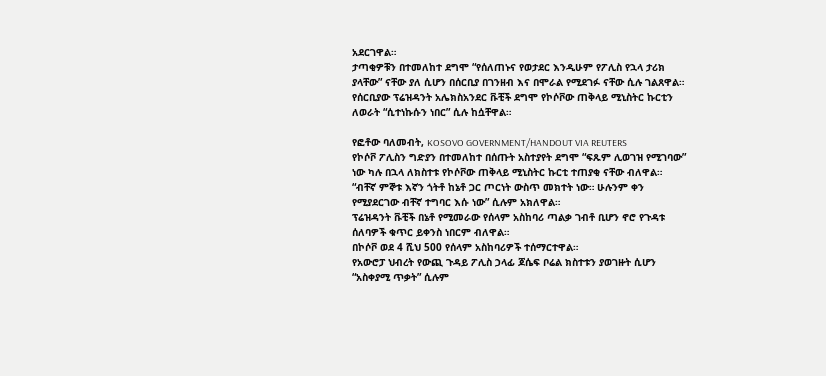አደርገዋል።
ታጣቂዎቹን በተመለከተ ደግሞ “የሰለጠኑና የወታደር እንዲሁም የፖሊስ የኋላ ታሪክ ያላቸው” ናቸው ያለ ሲሆን በሰርቢያ በገንዘብ እና በሞራል የሚደገፉ ናቸው ሲሉ ገልጸዋል።
የሰርቢያው ፕሬዝዳንት አሌክስአንደር ቩቺች ደግሞ የኮሶቮው ጠቅላይ ሚኒስትር ኩርቲን ለወራት “ሲተነኩሱን ነበር” ሲሉ ከሷቸዋል።

የፎቶው ባለመብት, KOSOVO GOVERNMENT/HANDOUT VIA REUTERS
የኮሶቮ ፖሊስን ግድያን በተመለከተ በሰጡት አስተያየት ደግሞ “ፍጹም ሊወገዝ የሚገባው” ነው ካሉ በኋላ ለክስተቱ የኮሶቮው ጠቅላይ ሚኒስትር ኩርቲ ተጠያቂ ናቸው ብለዋል።
“ብቸኛ ምኞቱ እኛን ጎትቶ ከኔቶ ጋር ጦርነት ውስጥ መክተት ነው። ሁሉንም ቀን የሚያደርገው ብቸኛ ተግባር እሱ ነው” ሲሉም አክለዋል።
ፕሬዝዳንት ቩቺች በኔቶ የሚመራው የሰላም አስከባሪ ጣልቃ ገብቶ ቢሆን ኖሮ የጉዳቱ ሰለባዎች ቁጥር ይቀንስ ነበርም ብለዋል።
በኮሶቮ ወደ 4 ሺህ 500 የሰላም አስከባሪዎች ተሰማርተዋል።
የአውሮፓ ህብረት የውጪ ጉዳይ ፖሊስ ኃላፊ ጆሴፍ ቦሬል ክስተቱን ያወገዙት ሲሆን “አስቀያሚ ጥቃት” ሲሉም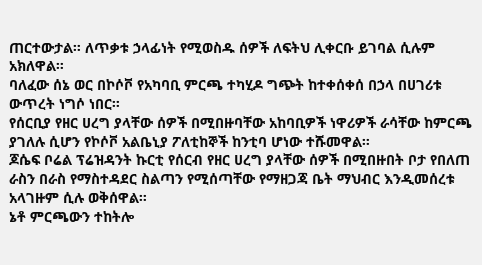ጠርተውታል። ለጥቃቱ ኃላፊነት የሚወስዱ ሰዎች ለፍትህ ሊቀርቡ ይገባል ሲሉም አክለዋል።
ባለፈው ሰኔ ወር በኮሶቮ የአካባቢ ምርጫ ተካሂዶ ግጭት ከተቀሰቀሰ በኃላ በሀገሪቱ ውጥረት ነግሶ ነበር።
የሰርቢያ የዘር ሀረግ ያላቸው ሰዎች በሚበዙባቸው አከባቢዎች ነዋሪዎች ራሳቸው ከምርጫ ያገለሉ ሲሆን የኮሶቮ አልቤኒያ ፖለቲከኞች ከንቲባ ሆነው ተሹመዋል።
ጆሴፍ ቦሬል ፕሬዝዳንት ኩርቲ የሰርብ የዘር ሀረግ ያላቸው ሰዎች በሚበዙበት ቦታ የበለጠ ራስን በራስ የማስተዳደር ስልጣን የሚሰጣቸው የማዘጋጃ ቤት ማህብር እንዲመሰረቱ አላገዙም ሲሉ ወቅሰዋል።
ኔቶ ምርጫውን ተከትሎ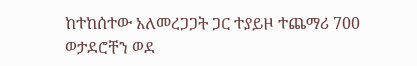ከተከሰተው አለመረጋጋት ጋር ተያይዞ ተጨማሪ 700 ወታደሮቸን ወደ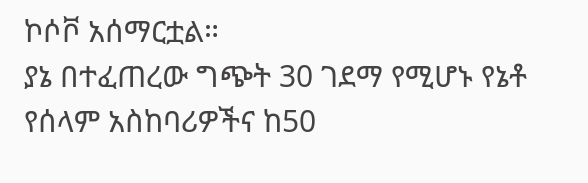ኮሶቮ አሰማርቷል።
ያኔ በተፈጠረው ግጭት 30 ገደማ የሚሆኑ የኔቶ የሰላም አስከባሪዎችና ከ50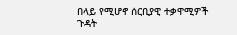በላይ የሚሆኖ ሰርቢያዊ ተቃዋሚዎች ጉዳት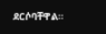ደርሶባቸዋል።